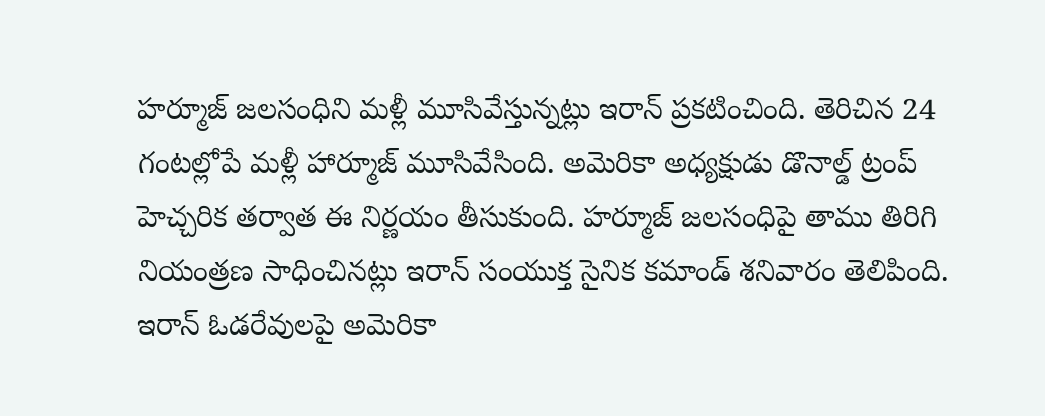హర్మూజ్ జలసంధిని మళ్లీ మూసివేస్తున్నట్లు ఇరాన్ ప్రకటించింది. తెరిచిన 24 గంటల్లోపే మళ్లీ హార్మూజ్ మూసివేసింది. అమెరికా అధ్యక్షుడు డొనాల్డ్ ట్రంప్ హెచ్చరిక తర్వాత ఈ నిర్ణయం తీసుకుంది. హర్మూజ్ జలసంధిపై తాము తిరిగి నియంత్రణ సాధించినట్లు ఇరాన్ సంయుక్త సైనిక కమాండ్ శనివారం తెలిపింది. ఇరాన్ ఓడరేవులపై అమెరికా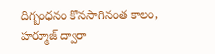దిగ్బంధనం కొనసాగినంత కాలం, హర్మూజ్ ద్వారా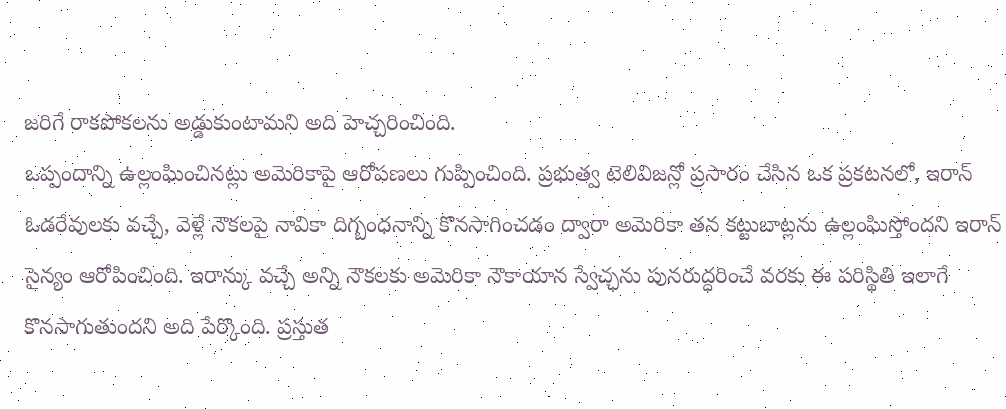జరిగే రాకపోకలను అడ్డుకుంటామని అది హెచ్చరించింది.
ఒప్పందాన్ని ఉల్లంఘించినట్లు అమెరికాపై ఆరోపణలు గుప్పించింది. ప్రభుత్వ టెలివిజన్లో ప్రసారం చేసిన ఒక ప్రకటనలో, ఇరాన్ ఓడరేవులకు వచ్చే, వెళ్లే నౌకలపై నావికా దిగ్బంధనాన్ని కొనసాగించడం ద్వారా అమెరికా తన కట్టుబాట్లను ఉల్లంఘిస్తోందని ఇరాన్ సైన్యం ఆరోపించింది. ఇరాన్కు వచ్చే అన్ని నౌకలకు అమెరికా నౌకాయాన స్వేచ్ఛను పునరుద్ధరించే వరకు ఈ పరిస్థితి ఇలాగే కొనసాగుతుందని అది పేర్కొంది. ప్రస్తుత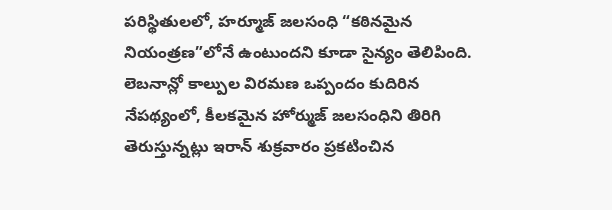పరిస్థితులలో, హర్మూజ్ జలసంధి “కఠినమైన నియంత్రణ”లోనే ఉంటుందని కూడా సైన్యం తెలిపింది.
లెబనాన్లో కాల్పుల విరమణ ఒప్పందం కుదిరిన నేపథ్యంలో, కీలకమైన హోర్ముజ్ జలసంధిని తిరిగి తెరుస్తున్నట్లు ఇరాన్ శుక్రవారం ప్రకటించిన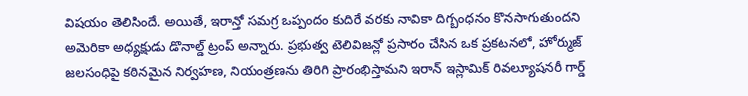విషయం తెలిసిందే. అయితే, ఇరాన్తో సమగ్ర ఒప్పందం కుదిరే వరకు నావికా దిగ్బంధనం కొనసాగుతుందని అమెరికా అధ్యక్షుడు డొనాల్డ్ ట్రంప్ అన్నారు. ప్రభుత్వ టెలివిజన్లో ప్రసారం చేసిన ఒక ప్రకటనలో, హోర్ముజ్ జలసంధిపై కఠినమైన నిర్వహణ, నియంత్రణను తిరిగి ప్రారంభిస్తామని ఇరాన్ ఇస్లామిక్ రివల్యూషనరీ గార్డ్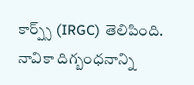కార్ప్స్ (IRGC) తెలిపింది. నావికా దిగ్బంధనాన్ని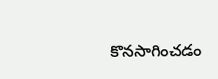కొనసాగించడం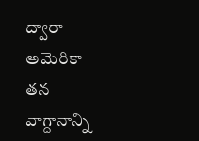ద్వారా అమెరికా తన వాగ్దానాన్ని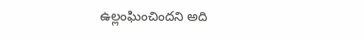ఉల్లంఘించిందని అది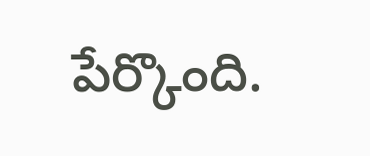పేర్కొంది.